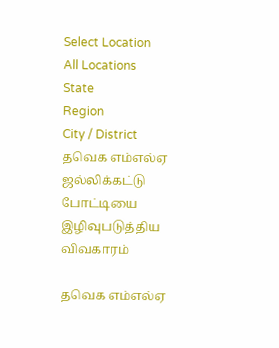Select Location
All Locations
State
Region
City / District
தவெக எம்எல்ஏ ஜல்லிக்கட்டு போட்டியை இழிவுபடுத்திய விவகாரம்

தவெக எம்எல்ஏ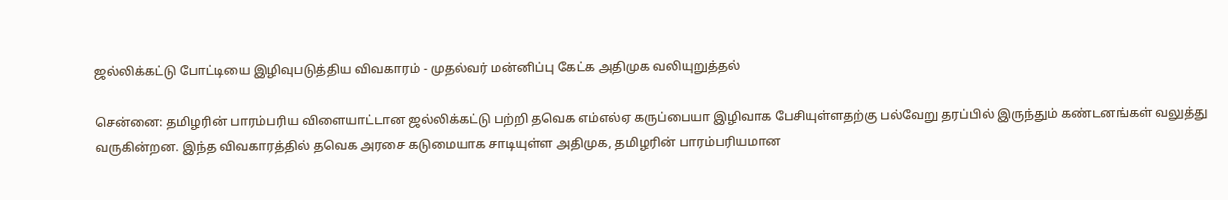ஜல்லிக்கட்டு போட்டியை இழிவுபடுத்திய விவகாரம் - முதல்வர் மன்னிப்பு கேட்க அதிமுக வலியுறுத்தல்

சென்னை: தமிழரின் பாரம்பரிய விளையாட்டான ஜல்லிக்கட்டு பற்றி தவெக எம்எல்ஏ கருப்பையா இழிவாக பேசியுள்ளதற்கு பல்வேறு தரப்பில் இருந்தும் கண்டனங்கள் வலுத்து வருகின்றன. இந்த விவகாரத்தில் தவெக அரசை கடுமையாக சாடியுள்ள அதிமுக, தமிழரின் பாரம்பரியமான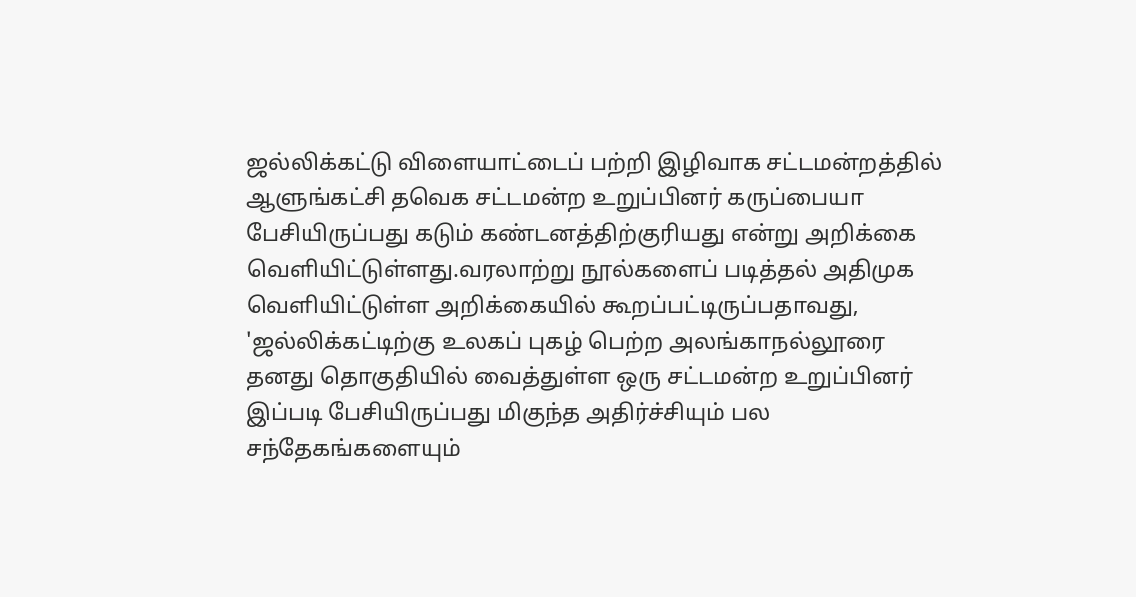ஜல்லிக்கட்டு விளையாட்டைப் பற்றி இழிவாக சட்டமன்றத்தில் ஆளுங்கட்சி தவெக சட்டமன்ற உறுப்பினர் கருப்பையா பேசியிருப்பது கடும் கண்டனத்திற்குரியது என்று அறிக்கை வெளியிட்டுள்ளது.வரலாற்று நூல்களைப் படித்தல் அதிமுக வெளியிட்டுள்ள அறிக்கையில் கூறப்பட்டிருப்பதாவது, 'ஜல்லிக்கட்டிற்கு உலகப் புகழ் பெற்ற அலங்காநல்லூரை தனது தொகுதியில் வைத்துள்ள ஒரு சட்டமன்ற உறுப்பினர் இப்படி பேசியிருப்பது மிகுந்த அதிர்ச்சியும் பல சந்தேகங்களையும்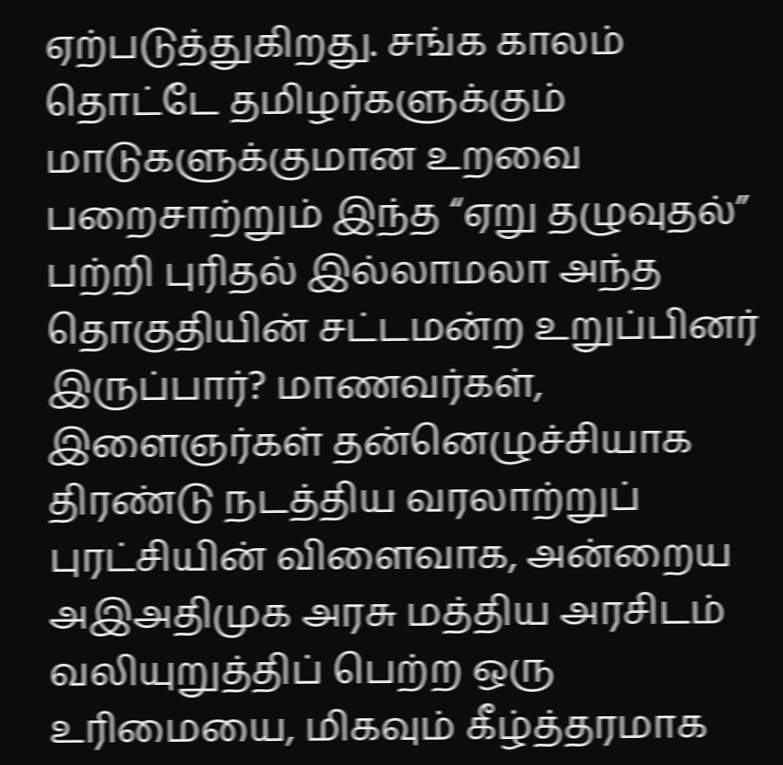ஏற்படுத்துகிறது. சங்க காலம் தொட்டே தமிழர்களுக்கும் மாடுகளுக்குமான உறவை பறைசாற்றும் இந்த “ஏறு தழுவுதல்” பற்றி புரிதல் இல்லாமலா அந்த தொகுதியின் சட்டமன்ற உறுப்பினர் இருப்பார்? மாணவர்கள், இளைஞர்கள் தன்னெழுச்சியாக திரண்டு நடத்திய வரலாற்றுப் புரட்சியின் விளைவாக, அன்றைய அஇஅதிமுக அரசு மத்திய அரசிடம் வலியுறுத்திப் பெற்ற ஒரு உரிமையை, மிகவும் கீழ்த்தரமாக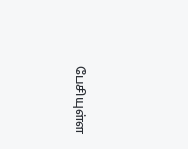பேசியுள்ள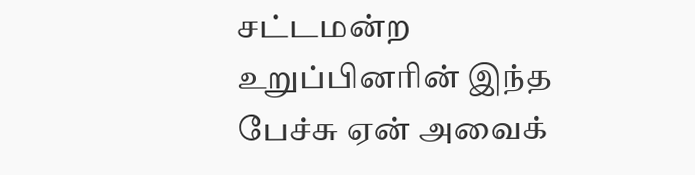சட்டமன்ற உறுப்பினரின் இந்த பேச்சு ஏன் அவைக்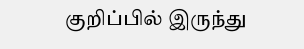குறிப்பில் இருந்து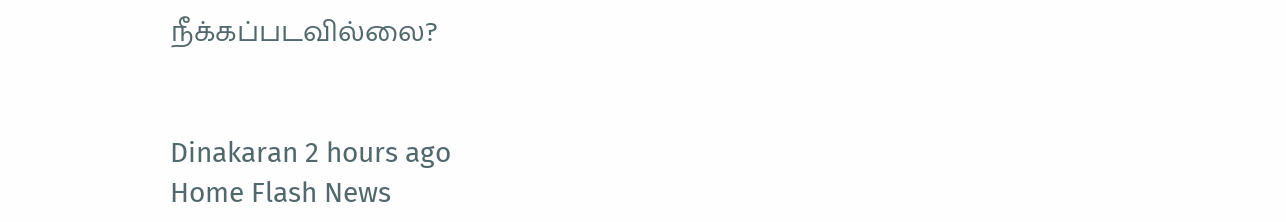நீக்கப்படவில்லை?


Dinakaran 2 hours ago
Home Flash News